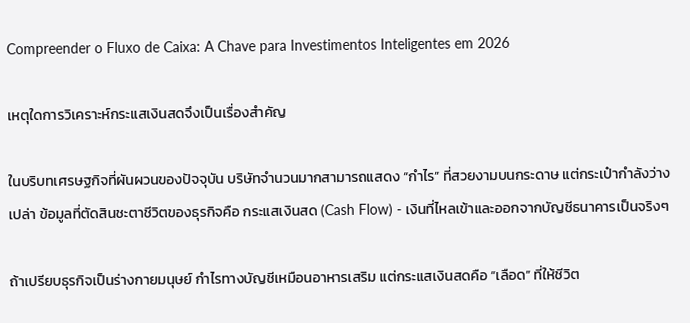Compreender o Fluxo de Caixa: A Chave para Investimentos Inteligentes em 2026

เหตุใดการวิเคราะห์กระแสเงินสดจึงเป็นเรื่องสำคัญ

ในบริบทเศรษฐกิจที่ผันผวนของปัจจุบัน บริษัทจำนวนมากสามารถแสดง “กำไร” ที่สวยงามบนกระดาษ แต่กระเป๋ากำลังว่างเปล่า ข้อมูลที่ตัดสินชะตาชีวิตของธุรกิจคือ กระแสเงินสด (Cash Flow) - เงินที่ไหลเข้าและออกจากบัญชีธนาคารเป็นจริงๆ

ถ้าเปรียบธุรกิจเป็นร่างกายมนุษย์ กำไรทางบัญชีเหมือนอาหารเสริม แต่กระแสเงินสดคือ “เลือด” ที่ให้ชีวิต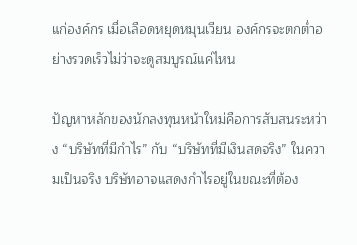แก่องค์กร เมื่อเลือดหยุดหมุนเวียน องค์กรจะตกต่ำอย่างรวดเร็วไม่ว่าจะดูสมบูรณ์แค่ไหน

ปัญหาหลักของนักลงทุนหน้าใหม่คือการสับสนระหว่าง “บริษัทที่มีกำไร” กับ “บริษัทที่มีเงินสดจริง” ในความเป็นจริง บริษัทอาจแสดงกำไรอยู่ในขณะที่ต้อง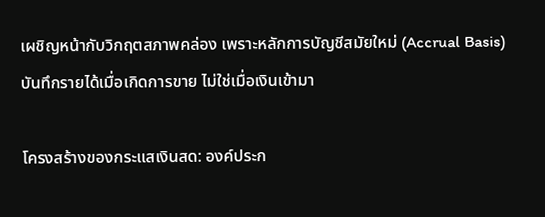เผชิญหน้ากับวิกฤตสภาพคล่อง เพราะหลักการบัญชีสมัยใหม่ (Accrual Basis) บันทึกรายได้เมื่อเกิดการขาย ไม่ใช่เมื่อเงินเข้ามา

โครงสร้างของกระแสเงินสด: องค์ประก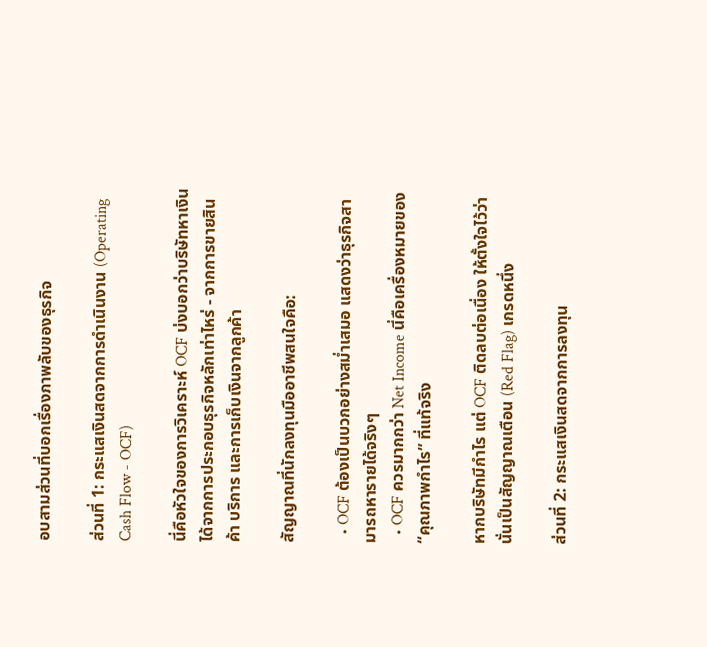อบสามส่วนที่บอกเรื่องภาพลับของธุรกิจ

ส่วนที่ 1: กระแสเงินสดจากการดำเนินงาน (Operating Cash Flow - OCF)

นี่คือหัวใจของการวิเคราะห์ OCF บ่งบอกว่าบริษัทหาเงินได้จากการประกอบธุรกิจหลักเท่าไหร่ - จากการขายสินค้า บริการ และการเก็บเงินจากลูกค้า

สัญญาณที่นักลงทุนมืออาชีพสนใจคือ:

  • OCF ต้องเป็นบวกอย่างสม่ำเสมอ แสดงว่าธุรกิจสามารถหารายได้จริงๆ
  • OCF ควรมากกว่า Net Income นี่คือเครื่องหมายของ “คุณภาพกำไร” ที่แท้จริง

หากบริษัทมีกำไร แต่ OCF ติดลบต่อเนื่อง ให้ตั้งใจไว้ว่านั่นเป็นสัญญาณเตือน (Red Flag) เกรดหนึ่ง

ส่วนที่ 2: กระแสเงินสดจากการลงทุน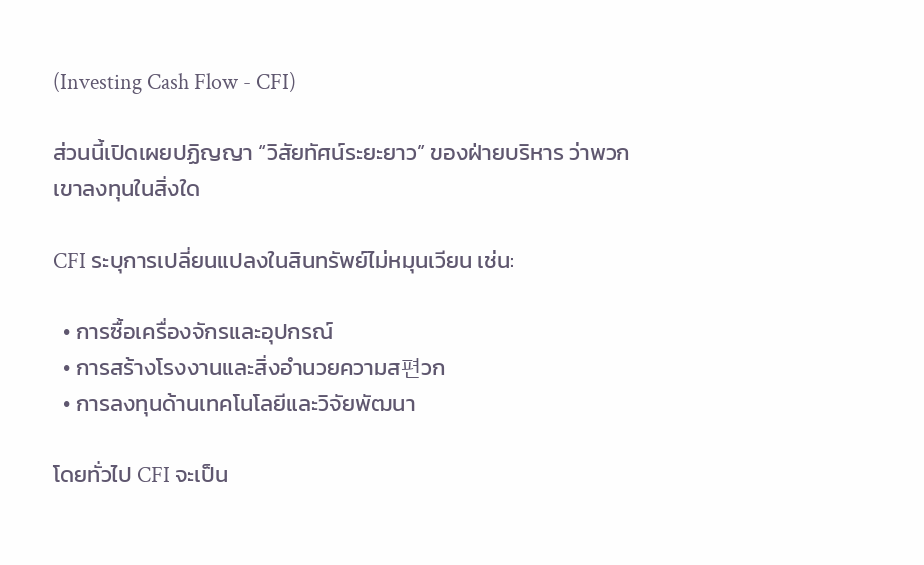(Investing Cash Flow - CFI)

ส่วนนี้เปิดเผยปฏิญญา “วิสัยทัศน์ระยะยาว” ของฝ่ายบริหาร ว่าพวกเขาลงทุนในสิ่งใด

CFI ระบุการเปลี่ยนแปลงในสินทรัพย์ไม่หมุนเวียน เช่น:

  • การซื้อเครื่องจักรและอุปกรณ์
  • การสร้างโรงงานและสิ่งอำนวยความส편วก
  • การลงทุนด้านเทคโนโลยีและวิจัยพัฒนา

โดยทั่วไป CFI จะเป็น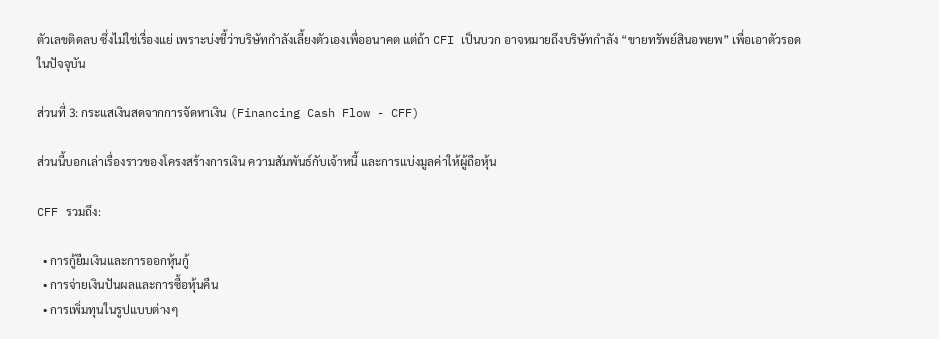ตัวเลขติดลบ ซึ่งไม่ใช่เรื่องแย่ เพราะบ่งชี้ว่าบริษัทกำลังเลี้ยงตัวเองเพื่ออนาคต แต่ถ้า CFI เป็นบวก อาจหมายถึงบริษัทกำลัง “ขายทรัพย์สินอพยพ” เพื่อเอาตัวรอดในปัจจุบัน

ส่วนที่ 3: กระแสเงินสดจากการจัดหาเงิน (Financing Cash Flow - CFF)

ส่วนนี้บอกเล่าเรื่องราวของโครงสร้างการเงิน ความสัมพันธ์กับเจ้าหนี้ และการแบ่งมูลค่าให้ผู้ถือหุ้น

CFF รวมถึง:

  • การกู้ยืมเงินและการออกหุ้นกู้
  • การจ่ายเงินปันผลและการซื้อหุ้นคืน
  • การเพิ่มทุนในรูปแบบต่างๆ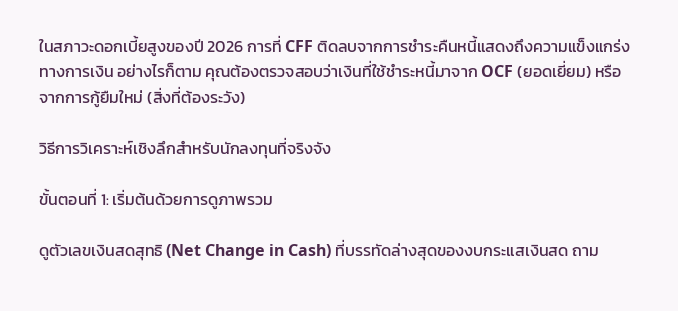ในสภาวะดอกเบี้ยสูงของปี 2026 การที่ CFF ติดลบจากการชำระคืนหนี้แสดงถึงความแข็งแกร่งทางการเงิน อย่างไรก็ตาม คุณต้องตรวจสอบว่าเงินที่ใช้ชำระหนี้มาจาก OCF (ยอดเยี่ยม) หรือจากการกู้ยืมใหม่ (สิ่งที่ต้องระวัง)

วิธีการวิเคราะห์เชิงลึกสำหรับนักลงทุนที่จริงจัง

ขั้นตอนที่ 1: เริ่มต้นด้วยการดูภาพรวม

ดูตัวเลขเงินสดสุทธิ (Net Change in Cash) ที่บรรทัดล่างสุดของงบกระแสเงินสด ถาม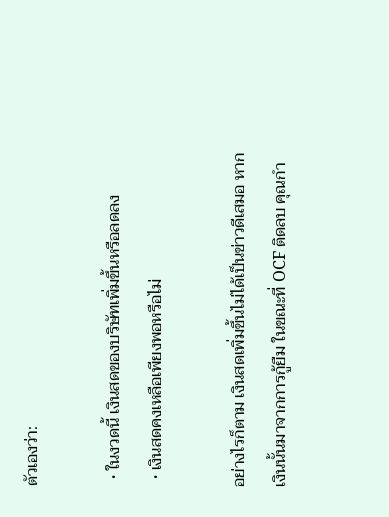ตัวเองว่า:

  • ในงวดนี้ เงินสดของบริษัทเพิ่มขึ้นหรือลดลง
  • เงินสดคงเหลือเพียงพอหรือไม่

อย่างไรก็ตาม เงินสดเพิ่มขึ้นไม่ได้เป็นข่าวดีเสมอ หากเงินนั้นมาจากการกู้ยืม ในขณะที่ OCF ติดลบ คุณกำ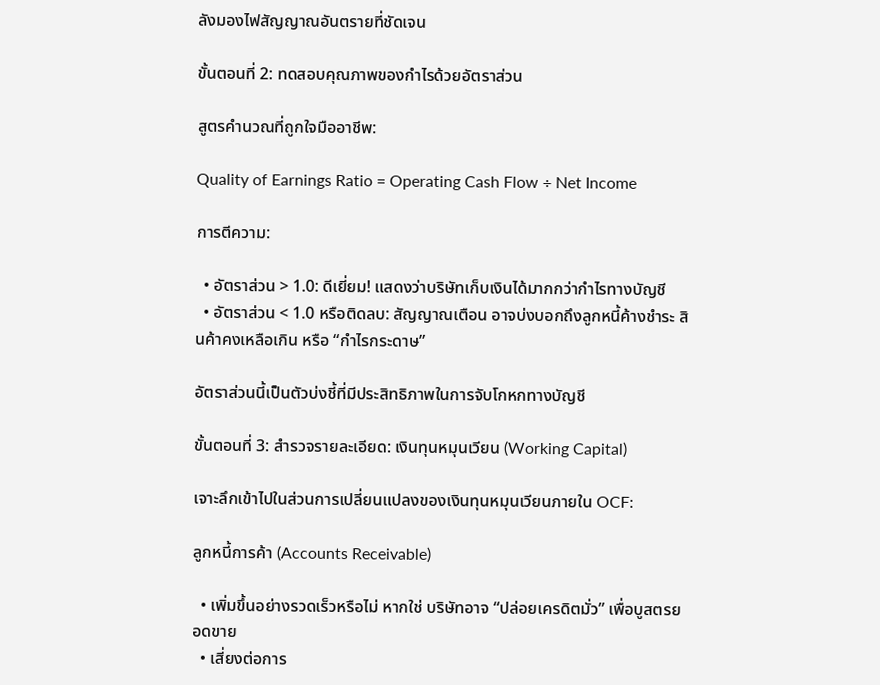ลังมองไฟสัญญาณอันตรายที่ชัดเจน

ขั้นตอนที่ 2: ทดสอบคุณภาพของกำไรด้วยอัตราส่วน

สูตรคำนวณที่ถูกใจมืออาชีพ:

Quality of Earnings Ratio = Operating Cash Flow ÷ Net Income

การตีความ:

  • อัตราส่วน > 1.0: ดีเยี่ยม! แสดงว่าบริษัทเก็บเงินได้มากกว่ากำไรทางบัญชี
  • อัตราส่วน < 1.0 หรือติดลบ: สัญญาณเตือน อาจบ่งบอกถึงลูกหนี้ค้างชำระ สินค้าคงเหลือเกิน หรือ “กำไรกระดาษ”

อัตราส่วนนี้เป็นตัวบ่งชี้ที่มีประสิทธิภาพในการจับโกหกทางบัญชี

ขั้นตอนที่ 3: สำรวจรายละเอียด: เงินทุนหมุนเวียน (Working Capital)

เจาะลึกเข้าไปในส่วนการเปลี่ยนแปลงของเงินทุนหมุนเวียนภายใน OCF:

ลูกหนี้การค้า (Accounts Receivable)

  • เพิ่มขึ้นอย่างรวดเร็วหรือไม่ หากใช่ บริษัทอาจ “ปล่อยเครดิตมั่ว” เพื่อบูสตรยอดขาย
  • เสี่ยงต่อการ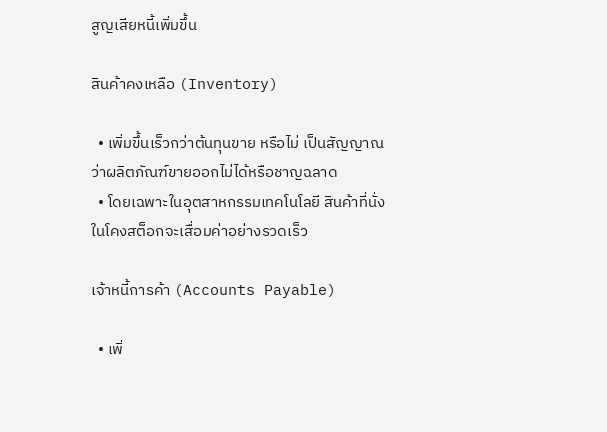สูญเสียหนี้เพิ่มขึ้น

สินค้าคงเหลือ (Inventory)

  • เพิ่มขึ้นเร็วกว่าต้นทุนขาย หรือไม่ เป็นสัญญาณว่าผลิตภัณฑ์ขายออกไม่ได้หรือชาญฉลาด
  • โดยเฉพาะในอุตสาหกรรมเทคโนโลยี สินค้าที่นั่งในโคงสต็อกจะเสื่อมค่าอย่างรวดเร็ว

เจ้าหนี้การค้า (Accounts Payable)

  • เพิ่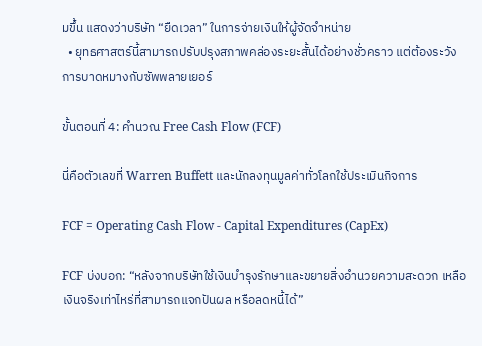มขึ้น แสดงว่าบริษัท “ยืดเวลา” ในการจ่ายเงินให้ผู้จัดจำหน่าย
  • ยุทธศาสตร์นี้สามารถปรับปรุงสภาพคล่องระยะสั้นได้อย่างชั่วคราว แต่ต้องระวังการบาดหมางกับซัพพลายเยอร์

ขั้นตอนที่ 4: คำนวณ Free Cash Flow (FCF)

นี่คือตัวเลขที่ Warren Buffett และนักลงทุนมูลค่าทั่วโลกใช้ประเมินกิจการ

FCF = Operating Cash Flow - Capital Expenditures (CapEx)

FCF บ่งบอก: “หลังจากบริษัทใช้เงินบำรุงรักษาและขยายสิ่งอำนวยความสะดวก เหลือเงินจริงเท่าไหร่ที่สามารถแจกปันผล หรือลดหนี้ได้”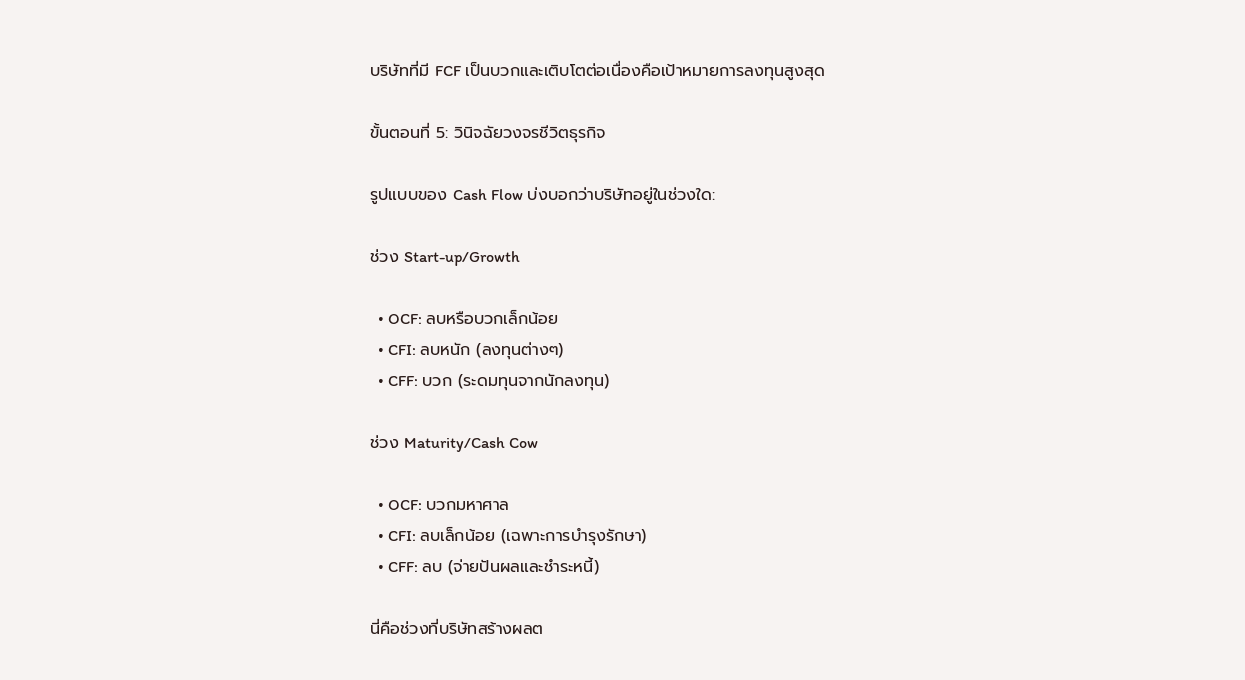บริษัทที่มี FCF เป็นบวกและเติบโตต่อเนื่องคือเป้าหมายการลงทุนสูงสุด

ขั้นตอนที่ 5: วินิจฉัยวงจรชีวิตธุรกิจ

รูปแบบของ Cash Flow บ่งบอกว่าบริษัทอยู่ในช่วงใด:

ช่วง Start-up/Growth

  • OCF: ลบหรือบวกเล็กน้อย
  • CFI: ลบหนัก (ลงทุนต่างๆ)
  • CFF: บวก (ระดมทุนจากนักลงทุน)

ช่วง Maturity/Cash Cow

  • OCF: บวกมหาศาล
  • CFI: ลบเล็กน้อย (เฉพาะการบำรุงรักษา)
  • CFF: ลบ (จ่ายปันผลและชำระหนี้)

นี่คือช่วงที่บริษัทสร้างผลต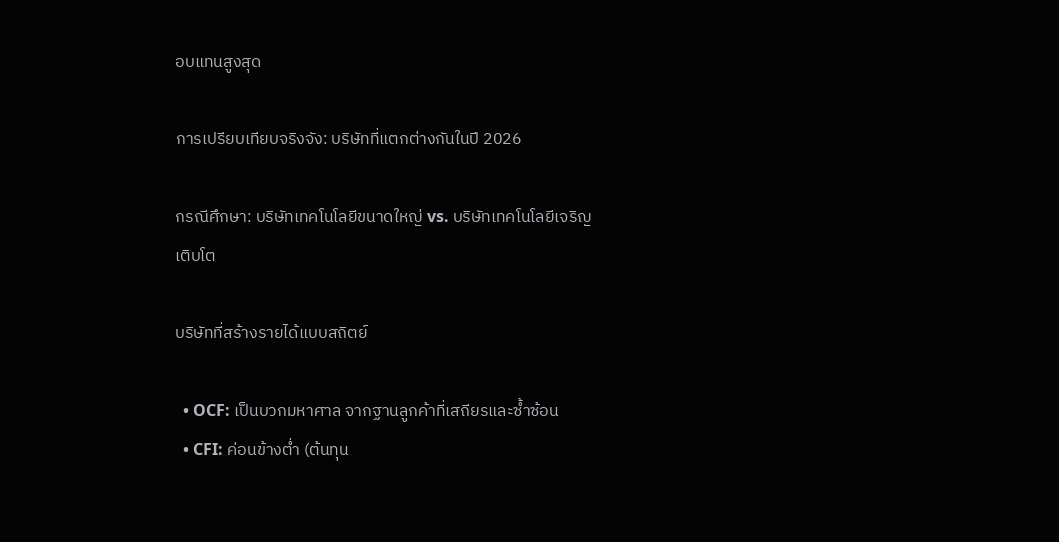อบแทนสูงสุด

การเปรียบเทียบจริงจัง: บริษัทที่แตกต่างกันในปี 2026

กรณีศึกษา: บริษัทเทคโนโลยีขนาดใหญ่ vs. บริษัทเทคโนโลยีเจริญเติบโต

บริษัทที่สร้างรายได้แบบสถิตย์

  • OCF: เป็นบวกมหาศาล จากฐานลูกค้าที่เสถียรและซ้ำซ้อน
  • CFI: ค่อนข้างต่ำ (ต้นทุน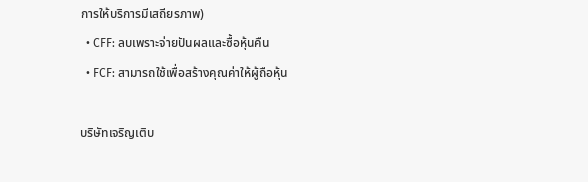การให้บริการมีเสถียรภาพ)
  • CFF: ลบเพราะจ่ายปันผลและซื้อหุ้นคืน
  • FCF: สามารถใช้เพื่อสร้างคุณค่าให้ผู้ถือหุ้น

บริษัทเจริญเติบ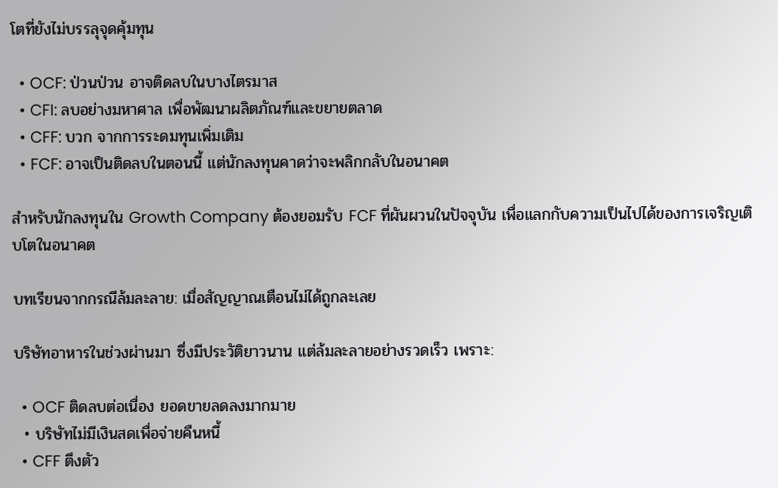โตที่ยังไม่บรรลุจุดคุ้มทุน

  • OCF: ป่วนป่วน อาจติดลบในบางไตรมาส
  • CFI: ลบอย่างมหาศาล เพื่อพัฒนาผลิตภัณฑ์และขยายตลาด
  • CFF: บวก จากการระดมทุนเพิ่มเติม
  • FCF: อาจเป็นติดลบในตอนนี้ แต่นักลงทุนคาดว่าจะพลิกกลับในอนาคต

สำหรับนักลงทุนใน Growth Company ต้องยอมรับ FCF ที่ผันผวนในปัจจุบัน เพื่อแลกกับความเป็นไปได้ของการเจริญเติบโตในอนาคต

บทเรียนจากกรณีล้มละลาย: เมื่อสัญญาณเตือนไม่ได้ถูกละเลย

บริษัทอาหารในช่วงผ่านมา ซึ่งมีประวัติยาวนาน แต่ล้มละลายอย่างรวดเร็ว เพราะ:

  • OCF ติดลบต่อเนื่อง ยอดขายลดลงมากมาย
  • บริษัทไม่มีเงินสดเพื่อจ่ายคืนหนี้
  • CFF ตึงตัว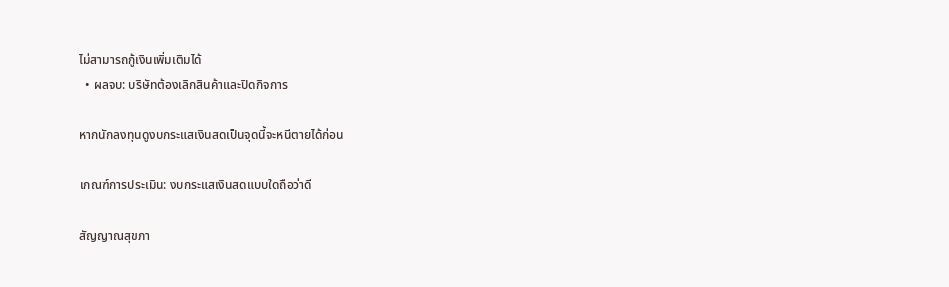ไม่สามารถกู้เงินเพิ่มเติมได้
  • ผลจบ: บริษัทต้องเลิกสินค้าและปิดกิจการ

หากนักลงทุนดูงบกระแสเงินสดเป็นจุดนี้จะหนีตายได้ก่อน

เกณฑ์การประเมิน: งบกระแสเงินสดแบบใดถือว่าดี

สัญญาณสุขภา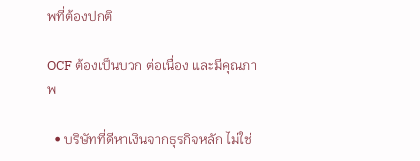พที่ต้องปกติ

OCF ต้องเป็นบวก ต่อเนื่อง และมีคุณภาพ

  • บริษัทที่ดีหาเงินจากธุรกิจหลัก ไม่ใช่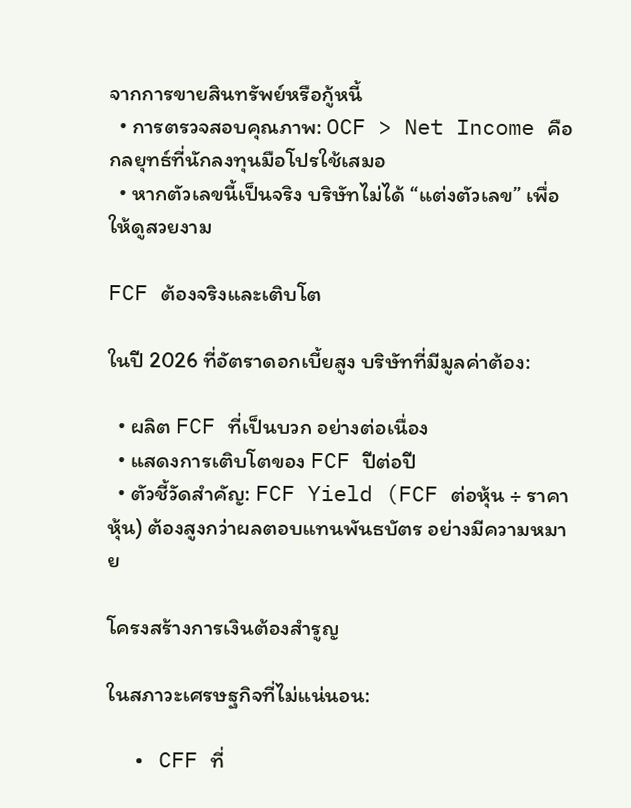จากการขายสินทรัพย์หรือกู้หนี้
  • การตรวจสอบคุณภาพ: OCF > Net Income คือกลยุทธ์ที่นักลงทุนมือโปรใช้เสมอ
  • หากตัวเลขนี้เป็นจริง บริษัทไม่ได้ “แต่งตัวเลข” เพื่อให้ดูสวยงาม

FCF ต้องจริงและเติบโต

ในปี 2026 ที่อัตราดอกเบี้ยสูง บริษัทที่มีมูลค่าต้อง:

  • ผลิต FCF ที่เป็นบวก อย่างต่อเนื่อง
  • แสดงการเติบโตของ FCF ปีต่อปี
  • ตัวชี้วัดสำคัญ: FCF Yield (FCF ต่อหุ้น ÷ ราคาหุ้น) ต้องสูงกว่าผลตอบแทนพันธบัตร อย่างมีความหมาย

โครงสร้างการเงินต้องสำรูญ

ในสภาวะเศรษฐกิจที่ไม่แน่นอน:

  • CFF ที่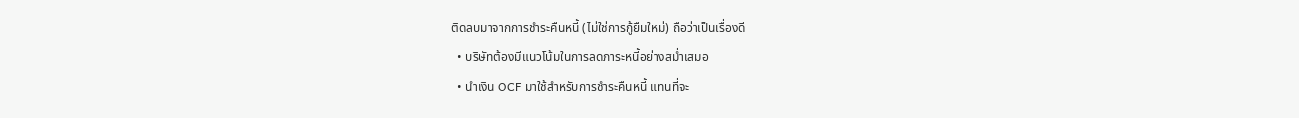ติดลบมาจากการชำระคืนหนี้ (ไม่ใช่การกู้ยืมใหม่) ถือว่าเป็นเรื่องดี
  • บริษัทต้องมีแนวโน้มในการลดภาระหนี้อย่างสม่ำเสมอ
  • นำเงิน OCF มาใช้สำหรับการชำระคืนหนี้ แทนที่จะ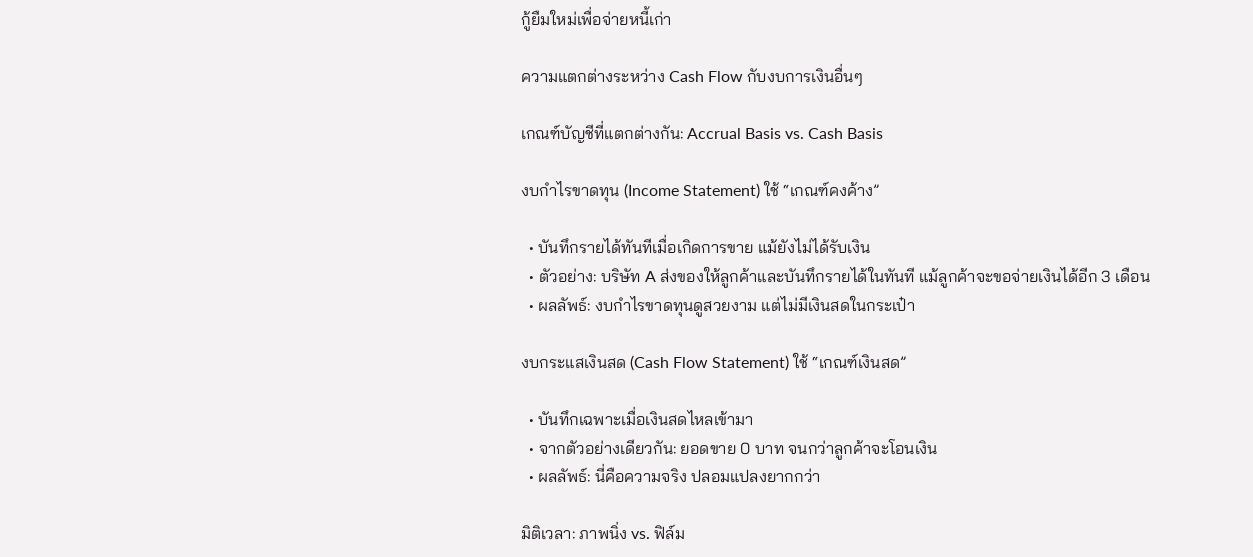กู้ยืมใหม่เพื่อจ่ายหนี้เก่า

ความแตกต่างระหว่าง Cash Flow กับงบการเงินอื่นๆ

เกณฑ์บัญชีที่แตกต่างกัน: Accrual Basis vs. Cash Basis

งบกำไรขาดทุน (Income Statement) ใช้ “เกณฑ์คงค้าง”

  • บันทึกรายได้ทันทีเมื่อเกิดการขาย แม้ยังไม่ได้รับเงิน
  • ตัวอย่าง: บริษัท A ส่งของให้ลูกค้าและบันทึกรายได้ในทันที แม้ลูกค้าจะขอจ่ายเงินได้อีก 3 เดือน
  • ผลลัพธ์: งบกำไรขาดทุนดูสวยงาม แต่ไม่มีเงินสดในกระเป๋า

งบกระแสเงินสด (Cash Flow Statement) ใช้ “เกณฑ์เงินสด”

  • บันทึกเฉพาะเมื่อเงินสดไหลเข้ามา
  • จากตัวอย่างเดียวกัน: ยอดขาย 0 บาท จนกว่าลูกค้าจะโอนเงิน
  • ผลลัพธ์: นี่คือความจริง ปลอมแปลงยากกว่า

มิติเวลา: ภาพนิ่ง vs. ฟิล์ม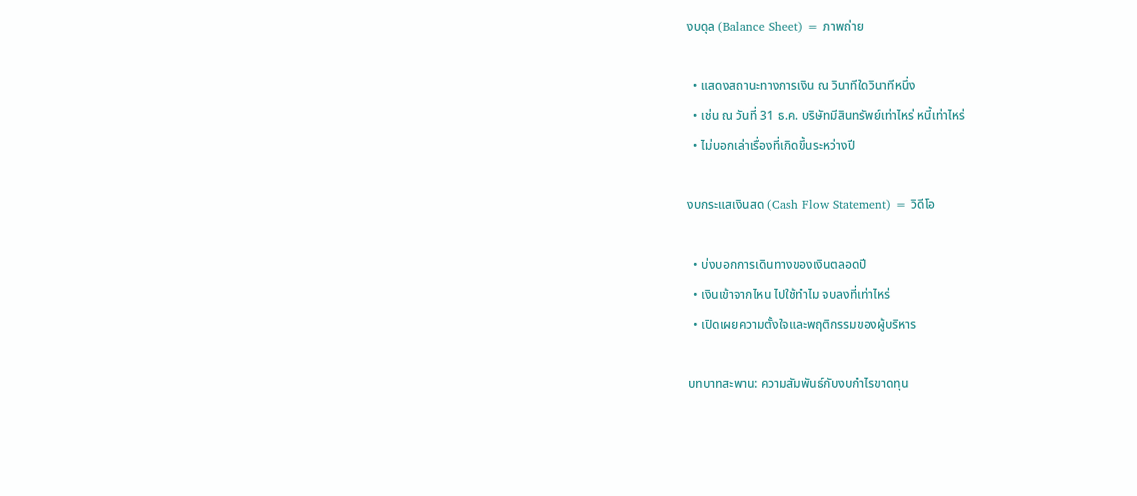งบดุล (Balance Sheet) = ภาพถ่าย

  • แสดงสถานะทางการเงิน ณ วินาทีใดวินาทีหนึ่ง
  • เช่น ณ วันที่ 31 ธ.ค. บริษัทมีสินทรัพย์เท่าไหร่ หนี้เท่าไหร่
  • ไม่บอกเล่าเรื่องที่เกิดขึ้นระหว่างปี

งบกระแสเงินสด (Cash Flow Statement) = วิดีโอ

  • บ่งบอกการเดินทางของเงินตลอดปี
  • เงินเข้าจากไหน ไปใช้ทำไม จบลงที่เท่าไหร่
  • เปิดเผยความตั้งใจและพฤติกรรมของผู้บริหาร

บทบาทสะพาน: ความสัมพันธ์กับงบกำไรขาดทุน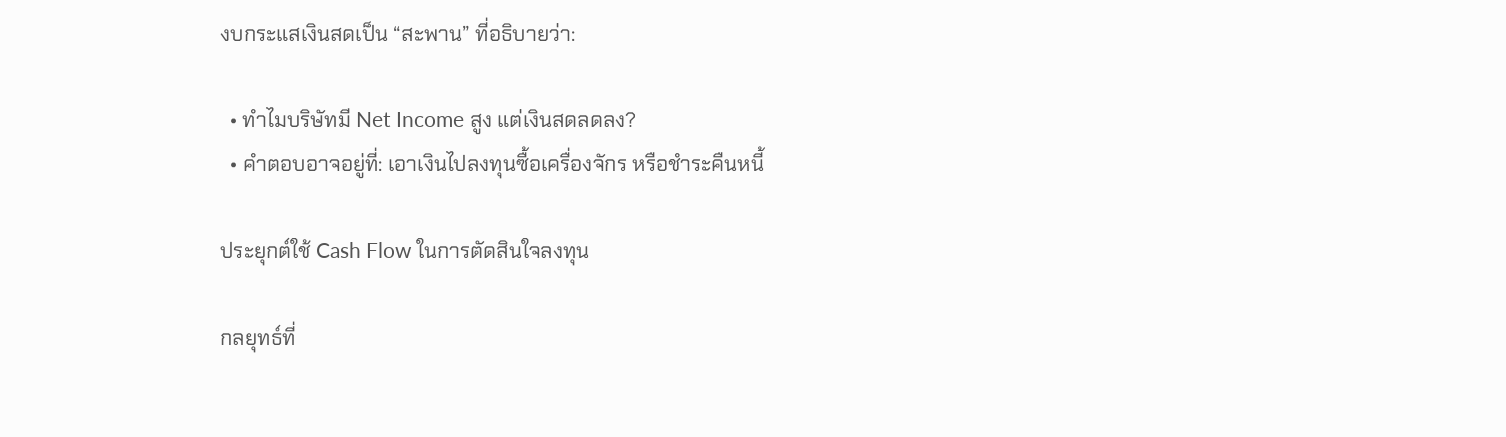งบกระแสเงินสดเป็น “สะพาน” ที่อธิบายว่า:

  • ทำไมบริษัทมี Net Income สูง แต่เงินสดลดลง?
  • คำตอบอาจอยู่ที่: เอาเงินไปลงทุนซื้อเครื่องจักร หรือชำระคืนหนี้

ประยุกต์ใช้ Cash Flow ในการตัดสินใจลงทุน

กลยุทธ์ที่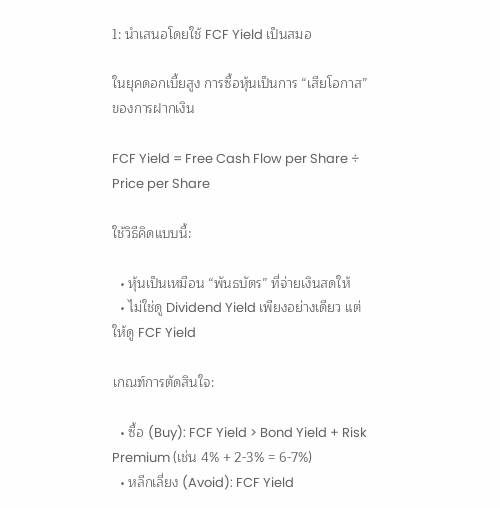1: นำเสนอโดยใช้ FCF Yield เป็นสมอ

ในยุคดอกเบี้ยสูง การซื้อหุ้นเป็นการ “เสียโอกาส” ของการฝากเงิน

FCF Yield = Free Cash Flow per Share ÷ Price per Share

ใช้วิธีคิดแบบนี้:

  • หุ้นเป็นเหมือน “พันธบัตร” ที่จ่ายเงินสดให้
  • ไม่ใช่ดู Dividend Yield เพียงอย่างเดียว แต่ให้ดู FCF Yield

เกณฑ์การตัดสินใจ:

  • ซื้อ (Buy): FCF Yield > Bond Yield + Risk Premium (เช่น 4% + 2-3% = 6-7%)
  • หลีกเลี่ยง (Avoid): FCF Yield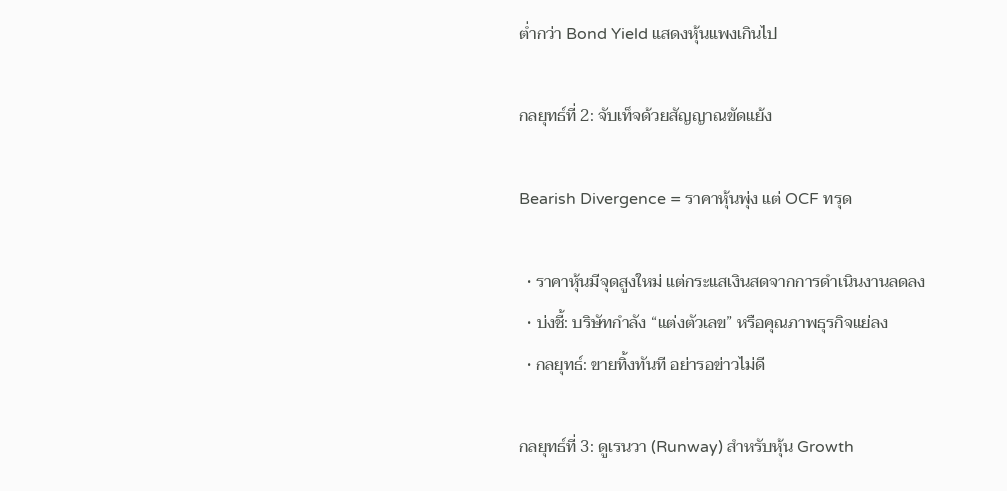ต่ำกว่า Bond Yield แสดงหุ้นแพงเกินไป

กลยุทธ์ที่ 2: จับเท็จด้วยสัญญาณขัดแย้ง

Bearish Divergence = ราคาหุ้นพุ่ง แต่ OCF ทรุด

  • ราคาหุ้นมีจุดสูงใหม่ แต่กระแสเงินสดจากการดำเนินงานลดลง
  • บ่งชี้: บริษัทกำลัง “แต่งตัวเลข” หรือคุณภาพธุรกิจแย่ลง
  • กลยุทธ์: ขายทิ้งทันที อย่ารอข่าวไม่ดี

กลยุทธ์ที่ 3: ดูเรนวา (Runway) สำหรับหุ้น Growth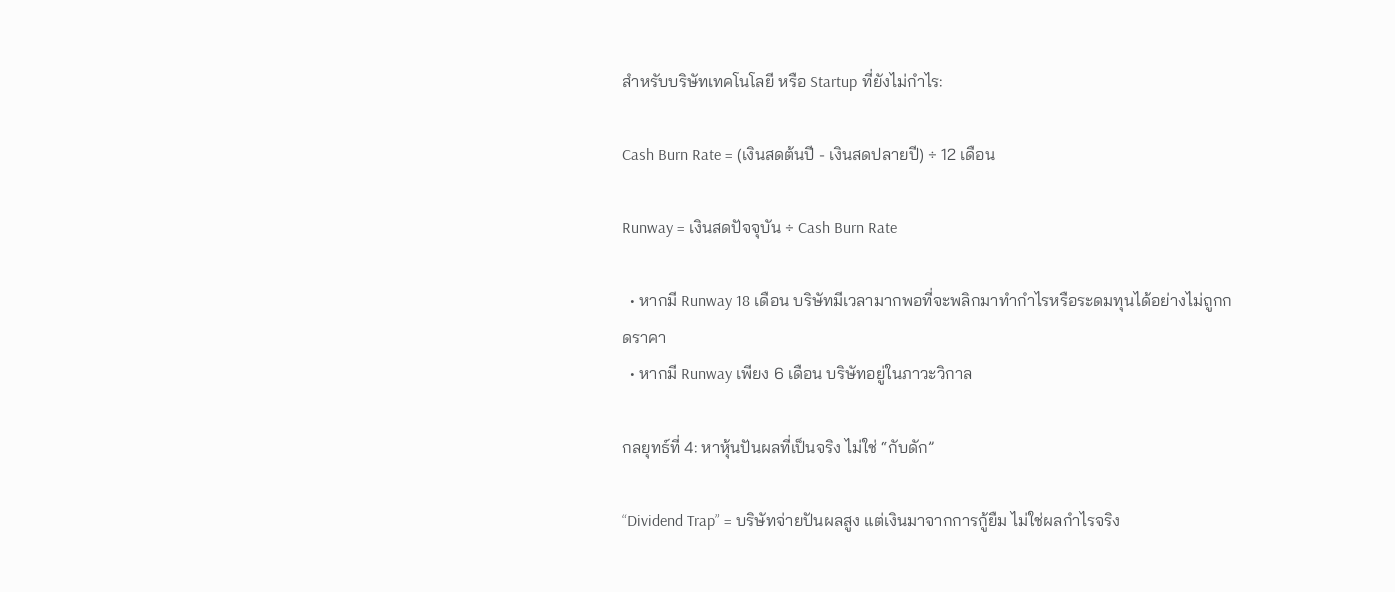สำหรับบริษัทเทคโนโลยี หรือ Startup ที่ยังไม่กำไร:

Cash Burn Rate = (เงินสดต้นปี - เงินสดปลายปี) ÷ 12 เดือน

Runway = เงินสดปัจจุบัน ÷ Cash Burn Rate

  • หากมี Runway 18 เดือน บริษัทมีเวลามากพอที่จะพลิกมาทำกำไรหรือระดมทุนได้อย่างไม่ถูกกดราคา
  • หากมี Runway เพียง 6 เดือน บริษัทอยู่ในภาวะวิกาล

กลยุทธ์ที่ 4: หาหุ้นปันผลที่เป็นจริง ไม่ใช่ “กับดัก”

“Dividend Trap” = บริษัทจ่ายปันผลสูง แต่เงินมาจากการกู้ยืม ไม่ใช่ผลกำไรจริง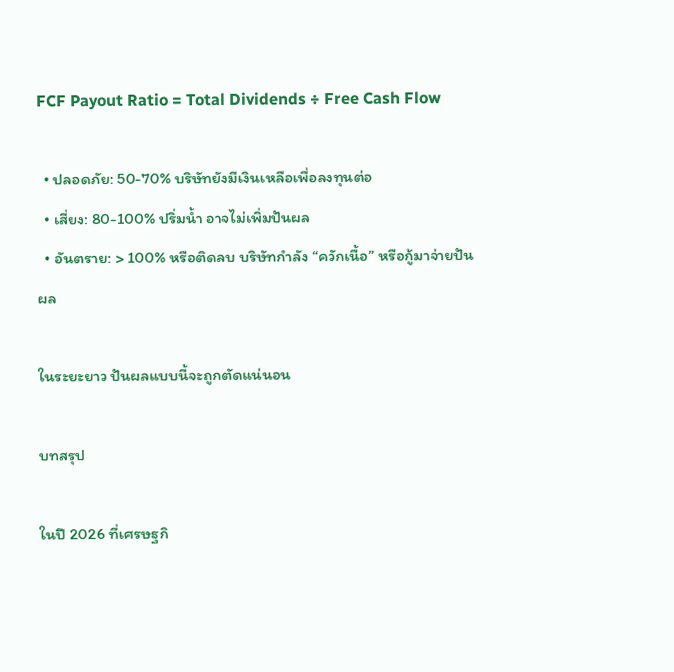FCF Payout Ratio = Total Dividends ÷ Free Cash Flow

  • ปลอดภัย: 50-70% บริษัทยังมีเงินเหลือเพื่อลงทุนต่อ
  • เสี่ยง: 80-100% ปริ่มน้ำ อาจไม่เพิ่มปันผล
  • อันตราย: > 100% หรือติดลบ บริษัทกำลัง “ควักเนื้อ” หรือกู้มาจ่ายปันผล

ในระยะยาว ปันผลแบบนี้จะถูกตัดแน่นอน

บทสรุป

ในปี 2026 ที่เศรษฐกิ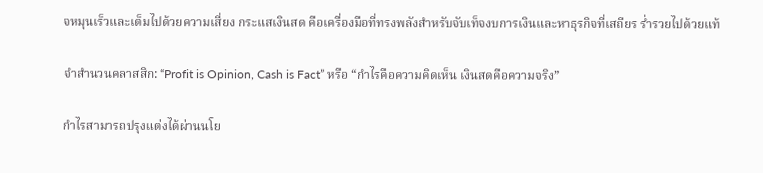จหมุนเร็วและเต็มไปด้วยความเสี่ยง กระแสเงินสด คือเครื่องมือที่ทรงพลังสำหรับจับเท็จงบการเงินและหาธุรกิจที่เสถียร ร่ำรวยไปด้วยแท้

จำสำนวนคลาสสิก: “Profit is Opinion, Cash is Fact” หรือ “กำไรคือความคิดเห็น เงินสดคือความจริง”

กำไรสามารถปรุงแต่งได้ผ่านนโย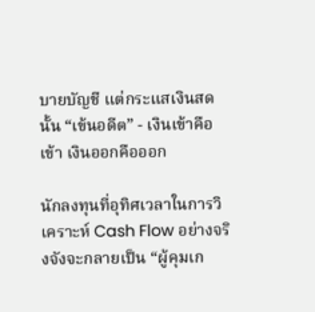บายบัญชี แต่กระแสเงินสดนั้น “เข้นอดีต” - เงินเข้าคือเข้า เงินออกคือออก

นักลงทุนที่อุทิศเวลาในการวิเคราะห์ Cash Flow อย่างจริงจังจะกลายเป็น “ผู้คุมเก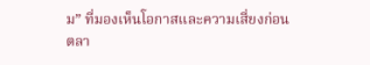ม” ที่มองเห็นโอกาสและความเสี่ยงก่อนตลา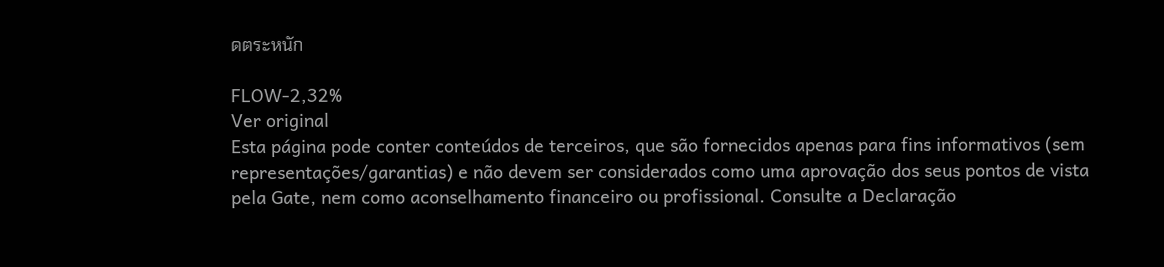ดตระหนัก

FLOW-2,32%
Ver original
Esta página pode conter conteúdos de terceiros, que são fornecidos apenas para fins informativos (sem representações/garantias) e não devem ser considerados como uma aprovação dos seus pontos de vista pela Gate, nem como aconselhamento financeiro ou profissional. Consulte a Declaração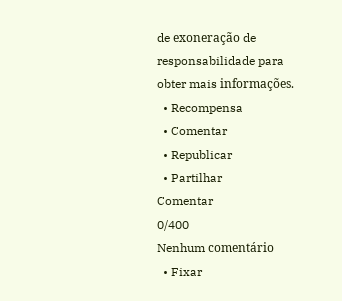de exoneração de responsabilidade para obter mais informações.
  • Recompensa
  • Comentar
  • Republicar
  • Partilhar
Comentar
0/400
Nenhum comentário
  • Fixar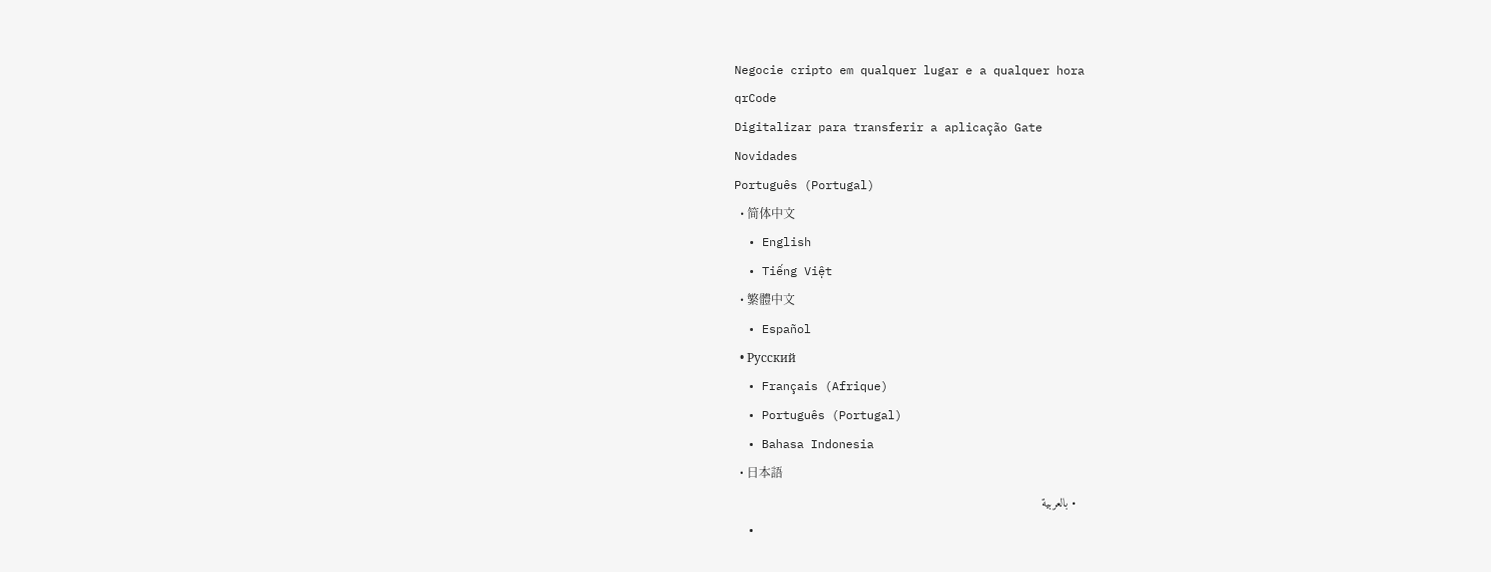Negocie cripto em qualquer lugar e a qualquer hora
qrCode
Digitalizar para transferir a aplicação Gate
Novidades
Português (Portugal)
  • 简体中文
  • English
  • Tiếng Việt
  • 繁體中文
  • Español
  • Русский
  • Français (Afrique)
  • Português (Portugal)
  • Bahasa Indonesia
  • 日本語
  • بالعربية
  •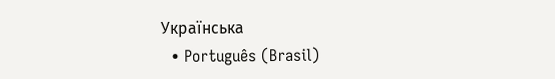Українська
  • Português (Brasil)